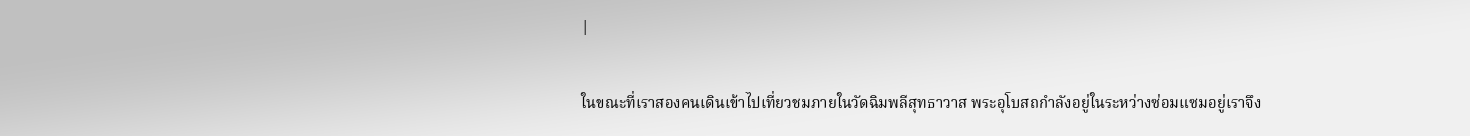|

ในขณะที่เราสองคนเดินเข้าไปเที่ยวชมภายในวัดฉิมพลีสุทธาวาส พระอุโบสถกำลังอยู่ในระหว่างซ่อมแซมอยู่เราจึง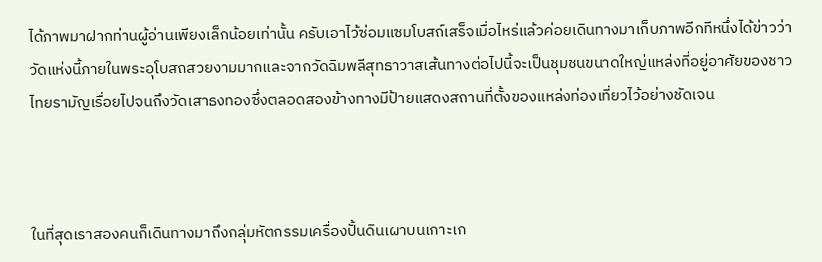ได้ภาพมาฝากท่านผู้อ่านเพียงเล็กน้อยเท่านั้น ครับเอาไว้ซ่อมแซมโบสถ์เสร็จเมื่อไหร่แล้วค่อยเดินทางมาเก็บภาพอีกทีหนึ่งได้ข่าวว่าวัดแห่งนี้ภายในพระอุโบสถสวยงามมากและจากวัดฉิมพลีสุทธาวาสเส้นทางต่อไปนี้จะเป็นชุมชนขนาดใหญ่แหล่งที่อยู่อาศัยของชาวไทยรามัญเรื่อยไปจนถึงวัดเสาธงทองซึ่งตลอดสองข้างทางมีป้ายแสดงสถานที่ตั้งของแหล่งท่องเที่ยวไว้อย่างชัดเจน



ในที่สุดเราสองคนก็เดินทางมาถึงกลุ่มหัตกรรมเครื่องปั้นดินเผาบนเกาะเก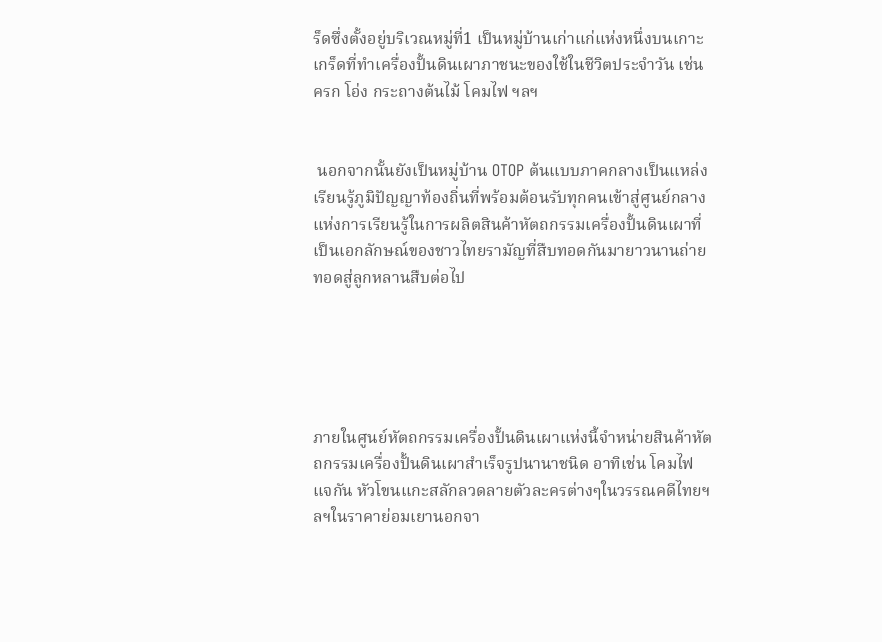ร็ดซึ่งตั้งอยู่บริเวณหมู่ที่1 เป็นหมู่บ้านเก่าแก่แห่งหนึ่งบนเกาะเกร็ดที่ทำเครื่องปั้นดินเผาภาชนะของใช้ในชีวิตประจำวัน เช่น ครก โอ่ง กระถางต้นไม้ โคมไฟ ฯลฯ


 นอกจากนั้นยังเป็นหมู่บ้าน OTOP ต้นแบบภาคกลางเป็นแหล่งเรียนรู้ภูมิปัญญาท้องถิ่นที่พร้อมต้อนรับทุกคนเข้าสู่ศูนย์กลางแห่งการเรียนรู้ในการผลิตสินค้าหัตถกรรมเครื่องปั้นดินเผาที่เป็นเอกลักษณ์ของชาวไทยรามัญที่สืบทอดกันมายาวนานถ่ายทอดสู่ลูกหลานสืบต่อไป





ภายในศูนย์หัตถกรรมเครื่องปั้นดินเผาแห่งนี้จำหน่ายสินค้าหัตถกรรมเครื่องปั้นดินเผาสำเร็จรูปนานาชนิด อาทิเช่น โคมไฟ แจกัน หัวโขนแกะสลักลวดลายตัวละครต่างๆในวรรณคดีไทยฯลฯในราคาย่อมเยานอกจา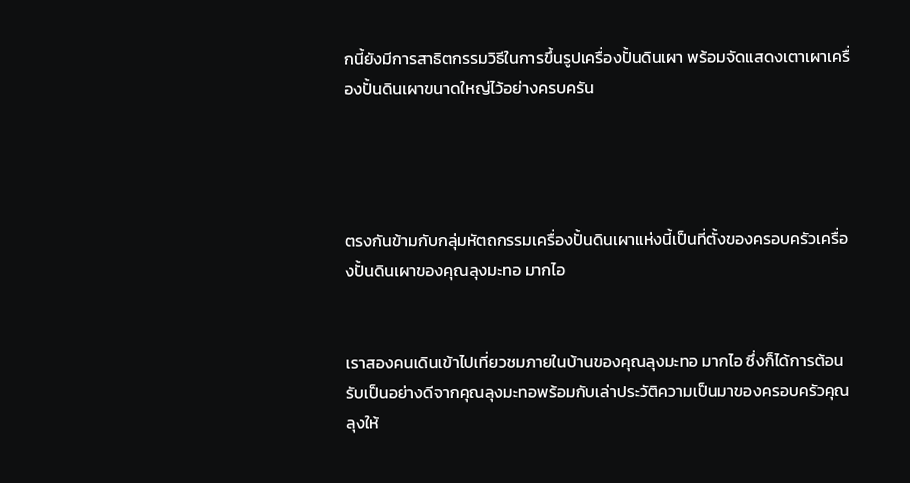กนี้ยังมีการสาธิตกรรมวิธีในการขึ้นรูปเครื่องปั้นดินเผา พร้อมจัดแสดงเตาเผาเครื่องปั้นดินเผาขนาดใหญ่ไว้อย่างครบครัน




ตรงกันข้ามกับกลุ่มหัตถกรรมเครื่องปั้นดินเผาแห่งนี้เป็นที่ตั้งของครอบครัวเครื่องปั้นดินเผาของคุณลุงมะทอ มากไอ


เราสองคนเดินเข้าไปเที่ยวชมภายในบ้านของคุณลุงมะทอ มากไอ ซึ่งก็ได้การต้อนรับเป็นอย่างดีจากคุณลุงมะทอพร้อมกับเล่าประวัติความเป็นมาของครอบครัวคุณลุงให้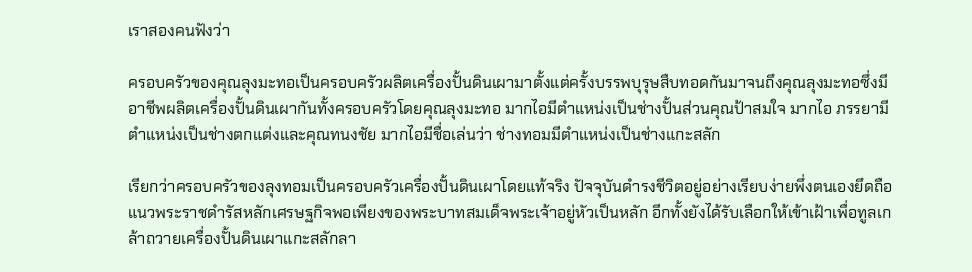เราสองคนฟังว่า

ครอบครัวของคุณลุงมะทอเป็นครอบครัวผลิตเครื่องปั้นดินเผามาตั้งแต่ครั้งบรรพบุรุษสืบทอดกันมาจนถึงคุณลุงมะทอซึ่งมีอาชีพผลิตเครื่องปั้นดินเผากันทั้งครอบครัวโดยคุณลุงมะทอ มากไอมีตำแหน่งเป็นช่างปั้นส่วนคุณป้าสมใจ มากไอ ภรรยามีตำแหน่งเป็นช่างตกแต่งและคุณทนงชัย มากไอมีชื่อเล่นว่า ช่างทอมมีตำแหน่งเป็นช่างแกะสลัก

เรียกว่าครอบครัวของลุงทอมเป็นครอบครัวเครื่องปั้นดินเผาโดยแท้จริง ปัจจุบันดำรงชีวิตอยู่อย่างเรียบง่ายพึ่งตนเองยึดถือแนวพระราชดำรัสหลักเศรษฐกิจพอเพียงของพระบาทสมเด็จพระเจ้าอยู่หัวเป็นหลัก อีกทั้งยังได้รับเลือกให้เข้าเฝ้าเพื่อทูลเกล้าถวายเครื่องปั้นดินเผาแกะสลักลา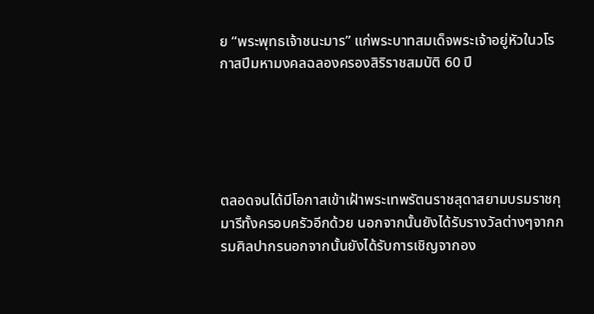ย “พระพุทธเจ้าชนะมาร” แก่พระบาทสมเด็จพระเจ้าอยู่หัวในวโรกาสปีมหามงคลฉลองครองสิริราชสมบัติ 60 ปี





ตลอดจนได้มีโอกาสเข้าเฝ้าพระเทพรัตนราชสุดาสยามบรมราชกุมารีทั้งครอบครัวอีกด้วย นอกจากนั้นยังได้รับรางวัลต่างๆจากกรมศิลปากรนอกจากนั้นยังได้รับการเชิญจากอง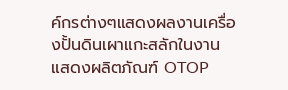ค์กรต่างๆแสดงผลงานเครื่องปั้นดินเผาแกะสลักในงานแสดงผลิตภัณฑ์ OTOP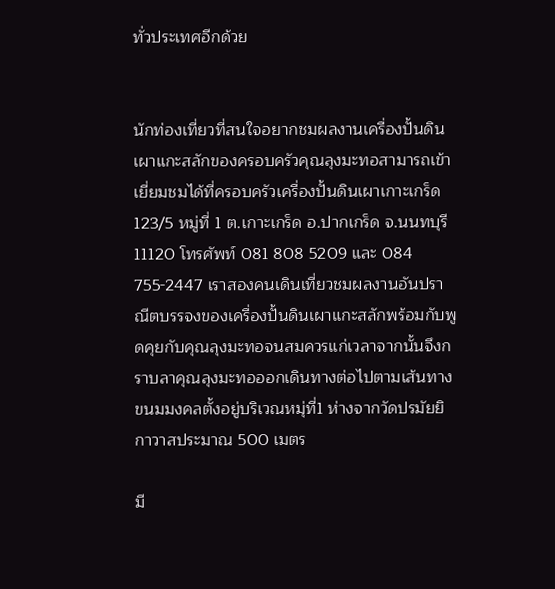ทั่วประเทศอีกด้วย


นักท่องเที่ยวที่สนใจอยากชมผลงานเครื่องปั้นดินเผาแกะสลักของครอบครัวคุณลุงมะทอสามารถเข้าเยี่ยมชมได้ที่ครอบครัวเครื่องปั้นดินเผาเกาะเกร็ด 123/5 หมู่ที่ 1 ต.เกาะเกร็ด อ.ปากเกร็ด จ.นนทบุรี 11120 โทรศัพท์ 081 808 5209 และ 084 755-2447 เราสองคนเดินเที่ยวชมผลงานอันปราณีตบรรจงของเครื่องปั้นดินเผาแกะสลักพร้อมกับพูดคุยกับคุณลุงมะทอจนสมควรแก่เวลาจากนั้นจึงกราบลาคุณลุงมะทอออกเดินทางต่อไปตามเส้นทางขนมมงคลตั้งอยู่บริเวณหมุ่ที่1 ห่างจากวัดปรมัยยิกาวาสประมาณ 500 เมตร

มี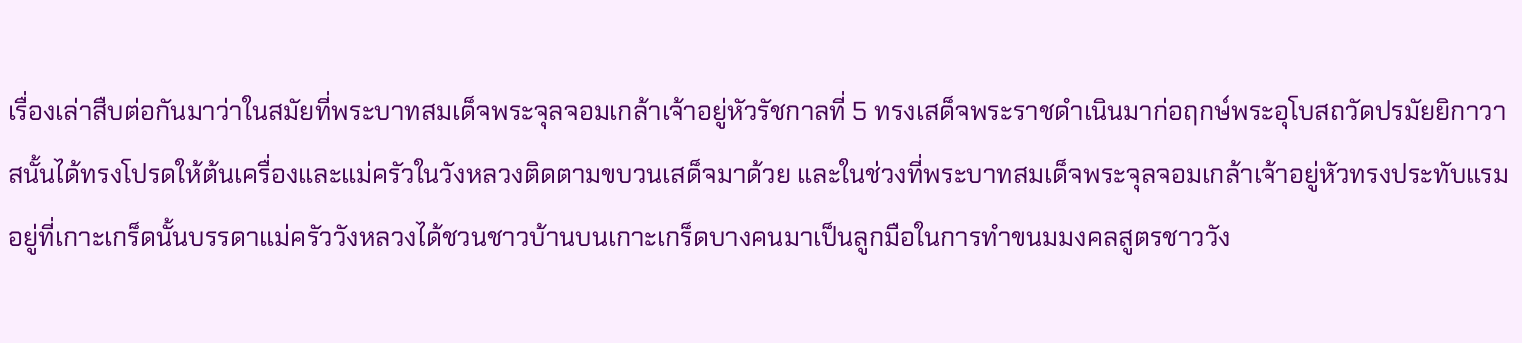เรื่องเล่าสืบต่อกันมาว่าในสมัยที่พระบาทสมเด็จพระจุลจอมเกล้าเจ้าอยู่หัวรัชกาลที่ 5 ทรงเสด็จพระราชดำเนินมาก่อฤกษ์พระอุโบสถวัดปรมัยยิกาวาสนั้นได้ทรงโปรดให้ต้นเครื่องและแม่ครัวในวังหลวงติดตามขบวนเสด็จมาด้วย และในช่วงที่พระบาทสมเด็จพระจุลจอมเกล้าเจ้าอยู่หัวทรงประทับแรมอยู่ที่เกาะเกร็ดนั้นบรรดาแม่ครัววังหลวงได้ชวนชาวบ้านบนเกาะเกร็ดบางคนมาเป็นลูกมือในการทำขนมมงคลสูตรชาววัง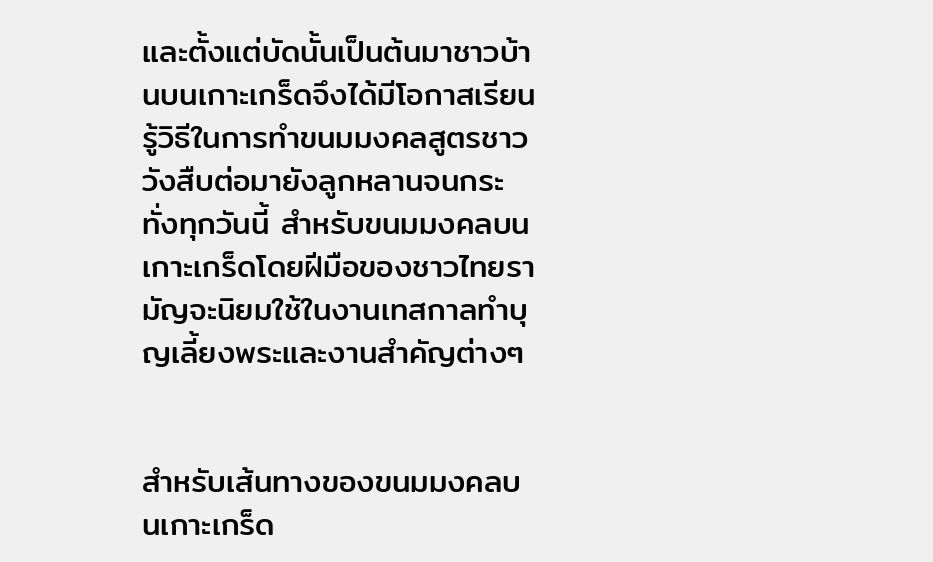และตั้งแต่บัดนั้นเป็นต้นมาชาวบ้านบนเกาะเกร็ดจึงได้มีโอกาสเรียนรู้วิธีในการทำขนมมงคลสูตรชาววังสืบต่อมายังลูกหลานจนกระทั่งทุกวันนี้ สำหรับขนมมงคลบนเกาะเกร็ดโดยฝีมือของชาวไทยรามัญจะนิยมใช้ในงานเทสกาลทำบุญเลี้ยงพระและงานสำคัญต่างๆ


สำหรับเส้นทางของขนมมงคลบนเกาะเกร็ด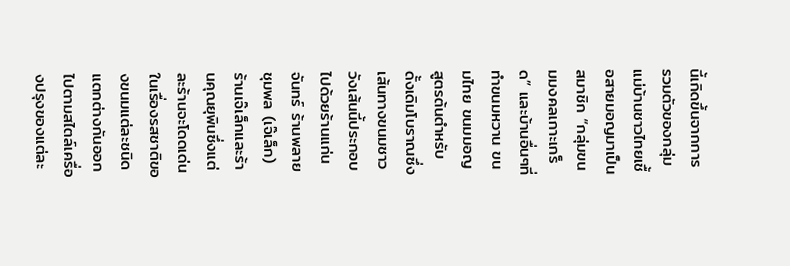นี้เกิดขึ้นจากการรวมตัวของกลุ่มแม่บ้านชาวไทยเชื้อสายมอญมาเป็นสมาชิก “กลุ่มขนมมงคลเกาะเกร็ด” และบ้านอื่นๆที่ทำขนมหวาน ขนมไทย ขนมมอญสูตรต้นตำหรับดั้งเดิมโบราณซึ่งเส้นทางขนมชาววังเส้นนี้ประกอบไปด้วยร้านแก่นจันทร์ ร้านพลายชุมพล (เจ๊เล็ก) ร้านเจ๊เล็กและร้านคุณยุพินซึ่งแต่ละร้านจะโดดเด่นในเรื่องรสชาติของขนมแต่ละชนิดแตกต่างกันออกไปตามสไตล์เครื่องปรุงของแต่ละ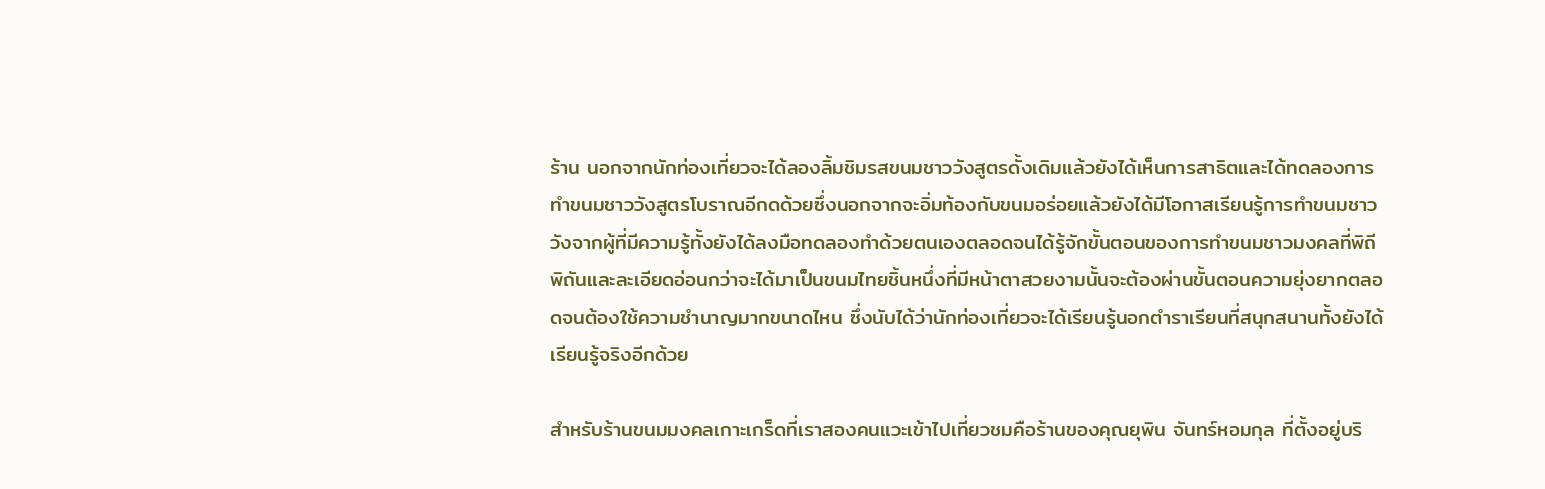ร้าน นอกจากนักท่องเที่ยวจะได้ลองลิ้มชิมรสขนมชาววังสูตรดั้งเดิมแล้วยังได้เห็นการสาธิตและได้ทดลองการทำขนมชาววังสูตรโบราณอีกดด้วยซึ่งนอกจากจะอิ่มท้องกับขนมอร่อยแล้วยังได้มีโอกาสเรียนรู้การทำขนมชาววังจากผู้ที่มีความรู้ทั้งยังได้ลงมือทดลองทำด้วยตนเองตลอดจนได้รู้จักขั้นตอนของการทำขนมชาวมงคลที่พิถีพิถันและละเอียดอ่อนกว่าจะได้มาเป็นขนมไทยชิ้นหนึ่งที่มีหน้าตาสวยงามนั้นจะต้องผ่านขั้นตอนความยุ่งยากตลอดจนต้องใช้ความชำนาญมากขนาดไหน ซึ่งนับได้ว่านักท่องเที่ยวจะได้เรียนรู้นอกตำราเรียนที่สนุกสนานทั้งยังได้เรียนรู้จริงอีกด้วย

สำหรับร้านขนมมงคลเกาะเกร็ดที่เราสองคนแวะเข้าไปเที่ยวชมคือร้านของคุณยุพิน จันทร์หอมกุล ที่ตั้งอยู่บริ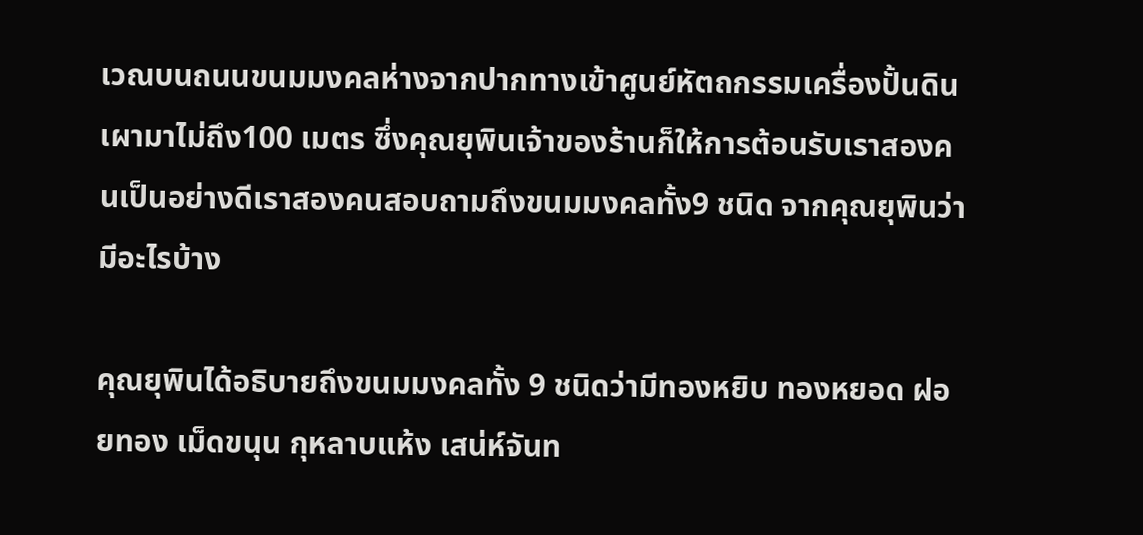เวณบนถนนขนมมงคลห่างจากปากทางเข้าศูนย์หัตถกรรมเครื่องปั้นดินเผามาไม่ถึง100 เมตร ซึ่งคุณยุพินเจ้าของร้านก็ให้การต้อนรับเราสองคนเป็นอย่างดีเราสองคนสอบถามถึงขนมมงคลทั้ง9 ชนิด จากคุณยุพินว่ามีอะไรบ้าง

คุณยุพินได้อธิบายถึงขนมมงคลทั้ง 9 ชนิดว่ามีทองหยิบ ทองหยอด ฝอยทอง เม็ดขนุน กุหลาบแห้ง เสน่ห์จันท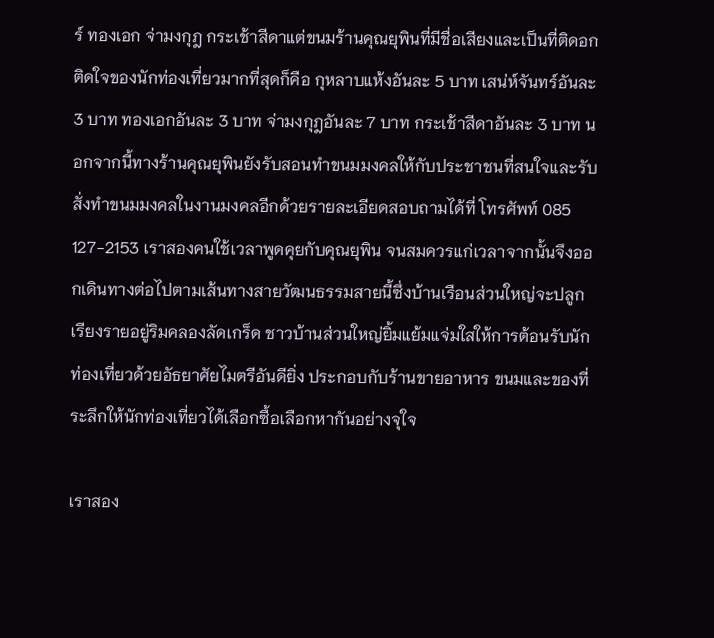ร์ ทองเอก จ่ามงกุฎ กระเช้าสีดาแต่ขนมร้านคุณยุพินที่มีชื่อเสียงและเป็นที่ติดอกติดใจของนักท่องเที่ยวมากที่สุดก็คือ กุหลาบแห้งอันละ 5 บาท เสน่ห์จันทร์อันละ 3 บาท ทองเอกอันละ 3 บาท จ่ามงกุฎอันละ 7 บาท กระเช้าสีดาอันละ 3 บาท นอกจากนี้ทางร้านคุณยุพินยังรับสอนทำขนมมงคลให้กับประชาชนที่สนใจและรับสั่งทำขนมมงคลในงานมงคลอีกด้วยรายละเอียดสอบถามได้ที่ โทรศัพท์ 085 127-2153 เราสองคนใช้เวลาพูดคุยกับคุณยุพิน จนสมควรแก่เวลาจากนั้นจึงออกเดินทางต่อไปตามเส้นทางสายวัฒนธรรมสายนี้ซึ่งบ้านเรือนส่วนใหญ่จะปลูกเรียงรายอยู่ริมคลองลัดเกร็ด ชาวบ้านส่วนใหญ่ยิ้มแย้มแจ่มใสให้การต้อนรับนักท่องเที่ยวด้วยอัธยาศัยไมตรีอันดียิ่ง ประกอบกับร้านขายอาหาร ขนมและของที่ระลึกให้นักท่องเที่ยวได้เลือกซื้อเลือกหากันอย่างจุใจ

เราสอง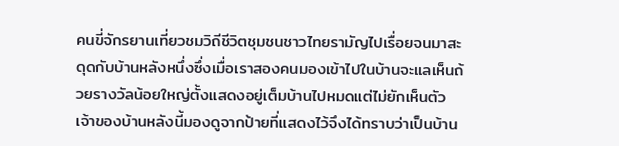คนขี่จักรยานเที่ยวชมวิถีชีวิตชุมชนชาวไทยรามัญไปเรื่อยจนมาสะดุดกับบ้านหลังหนึ่งซึ่งเมื่อเราสองคนมองเข้าไปในบ้านจะแลเห็นถ้วยรางวัลน้อยใหญ่ตั้งแสดงอยู่เต็มบ้านไปหมดแต่ไม่ยักเห็นตัวเจ้าของบ้านหลังนี้มองดูจากป้ายที่แสดงไว้จึงได้ทราบว่าเป็นบ้าน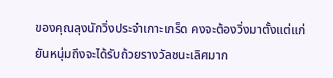ของคุณลุงนักวิ่งประจำเกาะเกร็ด คงจะต้องวิ่งมาตั้งแต่แก่ยันหนุ่มถึงจะได้รับถ้วยรางวัลชนะเลิศมาก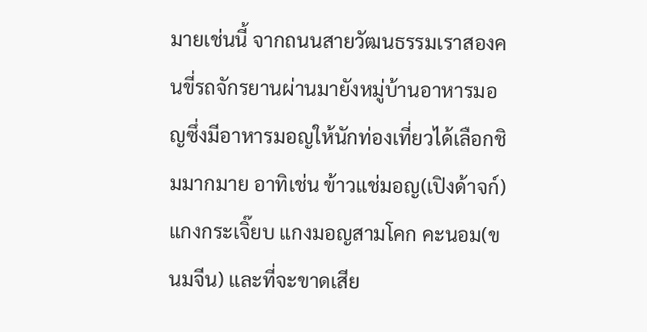มายเช่นนี้ จากถนนสายวัฒนธรรมเราสองคนขี่รถจักรยานผ่านมายังหมู่บ้านอาหารมอญซึ่งมีอาหารมอญให้นักท่องเที่ยวได้เลือกชิมมากมาย อาทิเช่น ข้าวแช่มอญ(เปิงด้าจก์) แกงกระเจิ๊ยบ แกงมอญสามโคก คะนอม(ขนมจีน) และที่จะขาดเสีย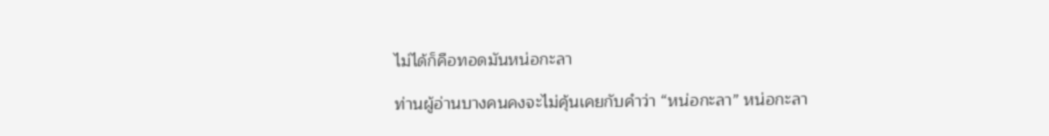ไม่ได้ก็คือทอดมันหน่อกะลา

ท่านผู้อ่านบางคนคงจะไม่คุ้นเคยกับคำว่า “หน่อกะลา” หน่อกะลา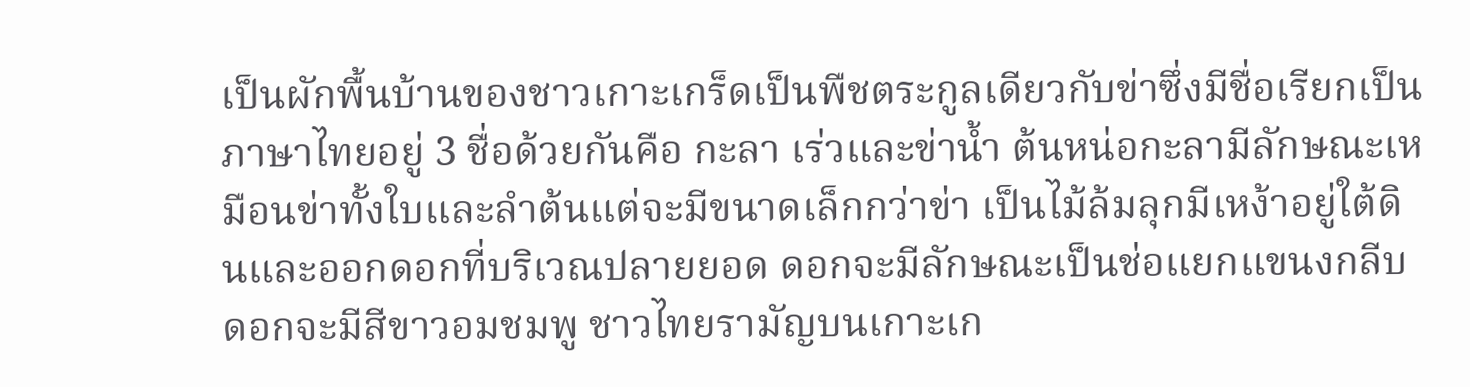เป็นผักพื้นบ้านของชาวเกาะเกร็ดเป็นพืชตระกูลเดียวกับข่าซึ่งมีชื่อเรียกเป็นภาษาไทยอยู่ 3 ชื่อด้วยกันคือ กะลา เร่วและข่าน้ำ ต้นหน่อกะลามีลักษณะเหมือนข่าทั้งใบและลำต้นแต่จะมีขนาดเล็กกว่าข่า เป็นไม้ล้มลุกมีเหง้าอยู่ใต้ดินและออกดอกที่บริเวณปลายยอด ดอกจะมีลักษณะเป็นช่อแยกแขนงกลีบดอกจะมีสีขาวอมชมพู ชาวไทยรามัญบนเกาะเก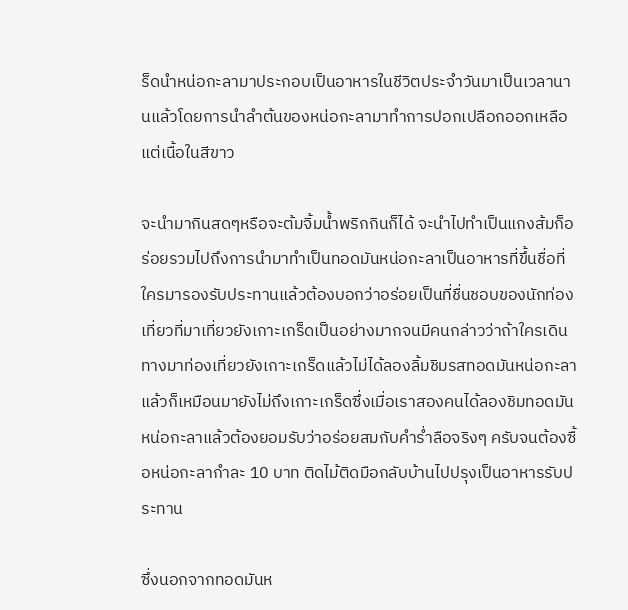ร็ดนำหน่อกะลามาประกอบเป็นอาหารในชีวิตประจำวันมาเป็นเวลานานแล้วโดยการนำลำต้นของหน่อกะลามาทำการปอกเปลือกออกเหลือแต่เนื้อในสีขาว

จะนำมากินสดๆหรือจะต้มจิ้มน้ำพริกกินก็ได้ จะนำไปทำเป็นแกงส้มก็อร่อยรวมไปถึงการนำมาทำเป็นทอดมันหน่อกะลาเป็นอาหารที่ขึ้นชื่อที่ใครมารองรับประทานแล้วต้องบอกว่าอร่อยเป็นที่ชื่นชอบของนักท่องเที่ยวที่มาเที่ยวยังเกาะเกร็ดเป็นอย่างมากจนมีคนกล่าวว่าถ้าใครเดินทางมาท่องเที่ยวยังเกาะเกร็ดแล้วไม่ได้ลองลิ้มชิมรสทอดมันหน่อกะลาแล้วก็เหมือนมายังไม่ถึงเกาะเกร็ดซึ่งเมื่อเราสองคนได้ลองชิมทอดมันหน่อกะลาแล้วต้องยอมรับว่าอร่อยสมกับคำร่ำลือจริงๆ ครับจนต้องซื้อหน่อกะลากำละ 10 บาท ติดไม้ติดมือกลับบ้านไปปรุงเป็นอาหารรับประทาน

ซึ่งนอกจากทอดมันห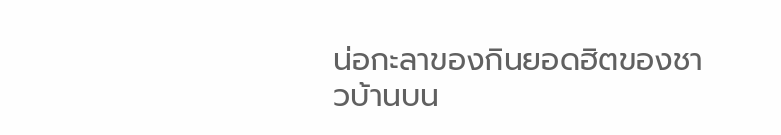น่อกะลาของกินยอดฮิตของชาวบ้านบน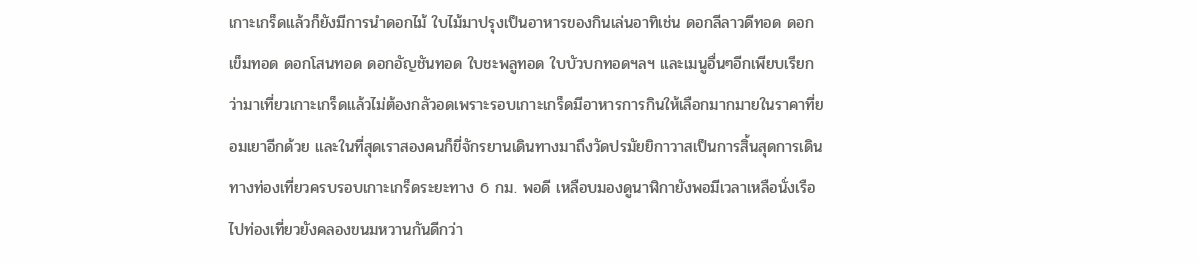เกาะเกร็ดแล้วก็ยังมีการนำดอกไม้ ใบไม้มาปรุงเป็นอาหารของกินเล่นอาทิเช่น ดอกลีลาวดีทอด ดอกเข็มทอด ดอกโสนทอด ดอกอัญชันทอด ใบชะพลูทอด ใบบัวบกทอดฯลฯ และเมนูอื่นๆอีกเพียบเรียกว่ามาเที่ยวเกาะเกร็ดแล้วไม่ต้องกลัวอดเพราะรอบเกาะเกร็ดมีอาหารการกินให้เลือกมากมายในราคาที่ยอมเยาอีกด้วย และในที่สุดเราสองคนก็ขี่จักรยานเดินทางมาถึงวัดปรมัยยิกาวาสเป็นการสิ้นสุดการเดินทางท่องเที่ยวครบรอบเกาะเกร็ดระยะทาง 6 กม. พอดี เหลือบมองดูนาฬิกายังพอมีเวลาเหลือนั่งเรือไปท่องเที่ยวยังคลองขนมหวานกันดีกว่า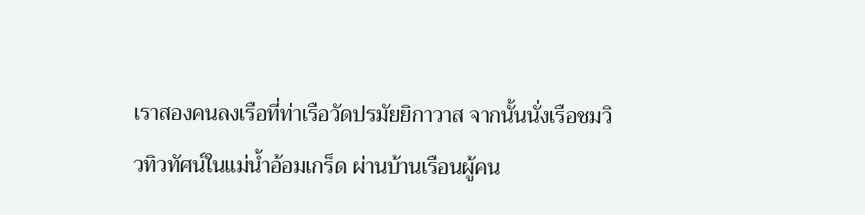เราสองคนลงเรือที่ท่าเรือวัดปรมัยยิกาวาส จากนั้นนั่งเรือชมวิวทิวทัศน์ในแม่น้ำอ้อมเกร็ด ผ่านบ้านเรือนผู้คน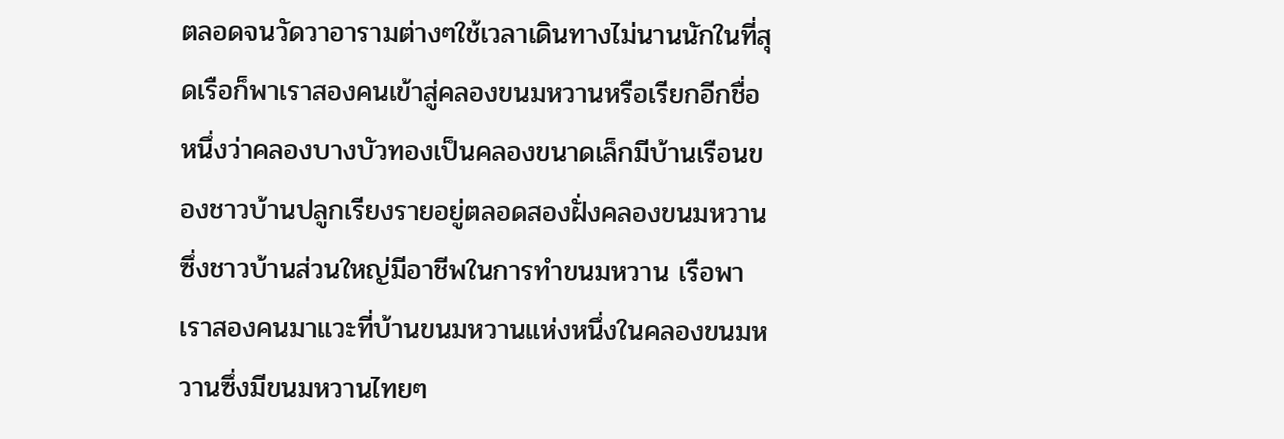ตลอดจนวัดวาอารามต่างๆใช้เวลาเดินทางไม่นานนักในที่สุดเรือก็พาเราสองคนเข้าสู่คลองขนมหวานหรือเรียกอีกชื่อหนึ่งว่าคลองบางบัวทองเป็นคลองขนาดเล็กมีบ้านเรือนของชาวบ้านปลูกเรียงรายอยู่ตลอดสองฝั่งคลองขนมหวานซึ่งชาวบ้านส่วนใหญ่มีอาชีพในการทำขนมหวาน เรือพาเราสองคนมาแวะที่บ้านขนมหวานแห่งหนึ่งในคลองขนมหวานซึ่งมีขนมหวานไทยๆ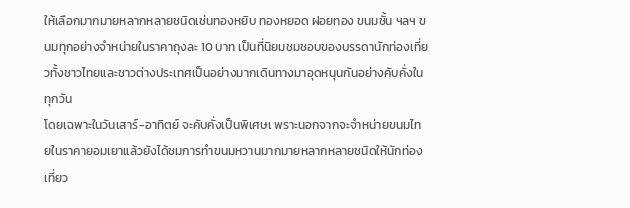ให้เลือกมากมายหลากหลายชนิดเช่นทองหยิบ ทองหยอด ฝอยทอง ขนมชั้น ฯลฯ ขนมทุกอย่างจำหน่ายในราคาถุงละ 10 บาท เป็นที่นิยมชมชอบของบรรดานักท่องเที่ยวทั้งชาวไทยและชาวต่างประเทศเป็นอย่างมากเดินทางมาอุดหนุนกันอย่างคับคั่งในทุกวัน
โดยเฉพาะในวันเสาร์-อาทิตย์ จะคับคั่งเป็นพิเศษเ พราะนอกจากจะจำหน่ายขนมไทยในราคายอมเยาแล้วยังได้ชมการทำขนมหวานมากมายหลากหลายชนิดให้นักท่องเที่ยว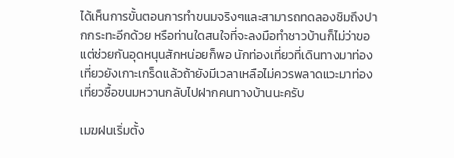ได้เห็นการขั้นตอนการทำขนมจริงๆและสามารถทดลองชิมถึงปากกระทะอีกด้วย หรือท่านใดสนใจที่จะลงมือทำชาวบ้านก็ไม่ว่าขอแต่ช่วยกันอุดหนุนสักหน่อยก็พอ นักท่องเที่ยวที่เดินทางมาท่องเที่ยวยังเกาะเกร็ดแล้วถ้ายังมีเวลาเหลือไม่ควรพลาดแวะมาท่องเที่ยวซื้อขนมหวานกลับไปฝากคนทางบ้านนะครับ

เมฆฝนเริ่มตั้ง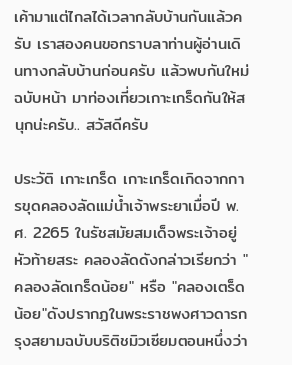เค้ามาแต่ไกลได้เวลากลับบ้านกันแล้วครับ เราสองคนขอกราบลาท่านผู้อ่านเดินทางกลับบ้านก่อนครับ แล้วพบกันใหม่ฉบับหน้า มาท่องเที่ยวเกาะเกร็ดกันให้สนุกน่ะครับ.. สวัสดีครับ

ประวัติ เกาะเกร็ด เกาะเกร็ดเกิดจากการขุดคลองลัดแม่น้ำเจ้าพระยาเมื่อปี พ.ศ. 2265 ในรัชสมัยสมเด็จพระเจ้าอยู่หัวท้ายสระ คลองลัดดังกล่าวเรียกว่า "คลองลัดเกร็ดน้อย" หรือ "คลองเตร็ดน้อย"ดังปรากฏในพระราชพงศาวดารกรุงสยามฉบับบริติชมิวเซียมตอนหนึ่งว่า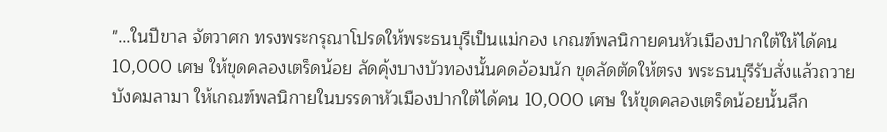"...ในปีขาล จัตวาศก ทรงพระกรุณาโปรดให้พระธนบุรีเป็นแม่กอง เกณฑ์พลนิกายคนหัวเมืองปากใต้ให้ได้คน 10,000 เศษ ให้ขุดคลองเตร็ดน้อย ลัดคุ้งบางบัวทองนั้นคดอ้อมนัก ขุดลัดตัดให้ตรง พระธนบุรีรับสั่งแล้วถวายบังคมลามา ให้เกณฑ์พลนิกายในบรรดาหัวเมืองปากใต้ได้คน 10,000 เศษ ให้ขุดคลองเตร็ดน้อยนั้นลึก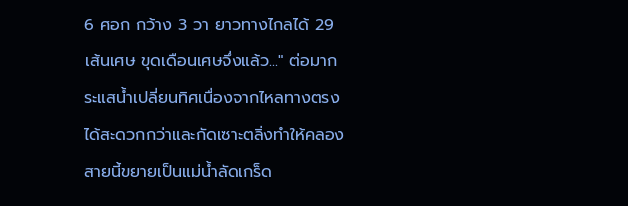6 ศอก กว้าง 3 วา ยาวทางไกลได้ 29 เส้นเศษ ขุดเดือนเศษจึ่งแล้ว..." ต่อมากระแสน้ำเปลี่ยนทิศเนื่องจากไหลทางตรงได้สะดวกกว่าและกัดเซาะตลิ่งทำให้คลองสายนี้ขยายเป็นแม่น้ำลัดเกร็ด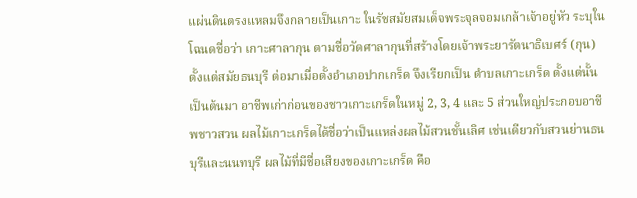แผ่นดินตรงแหลมจึงกลายเป็นเกาะ ในรัชสมัยสมเด็จพระจุลจอมเกล้าเจ้าอยู่หัว ระบุในโฉนดชื่อว่า เกาะศาลากุน ตามชื่อวัดศาลากุนที่สร้างโดยเจ้าพระยารัตนาธิเบศร์ (กุน) ตั้งแต่สมัยธนบุรี ต่อมาเมื่อตั้งอำเภอปากเกร็ด จึงเรียกเป็น ตำบลเกาะเกร็ด ตั้งแต่นั้นเป็นต้นมา อาชีพเก่าก่อนของชาวเกาะเกร็ดในหมู่ 2, 3, 4 และ 5 ส่วนใหญ่ประกอบอาชีพชาวสวน ผลไม้เกาะเกร็ดได้ชื่อว่าเป็นแหล่งผลไม้สวนชั้นเลิศ เช่นเดียวกับสวนย่านธนบุรีและนนทบุรี ผลไม้ที่มีชื่อเสียงของเกาะเกร็ด คือ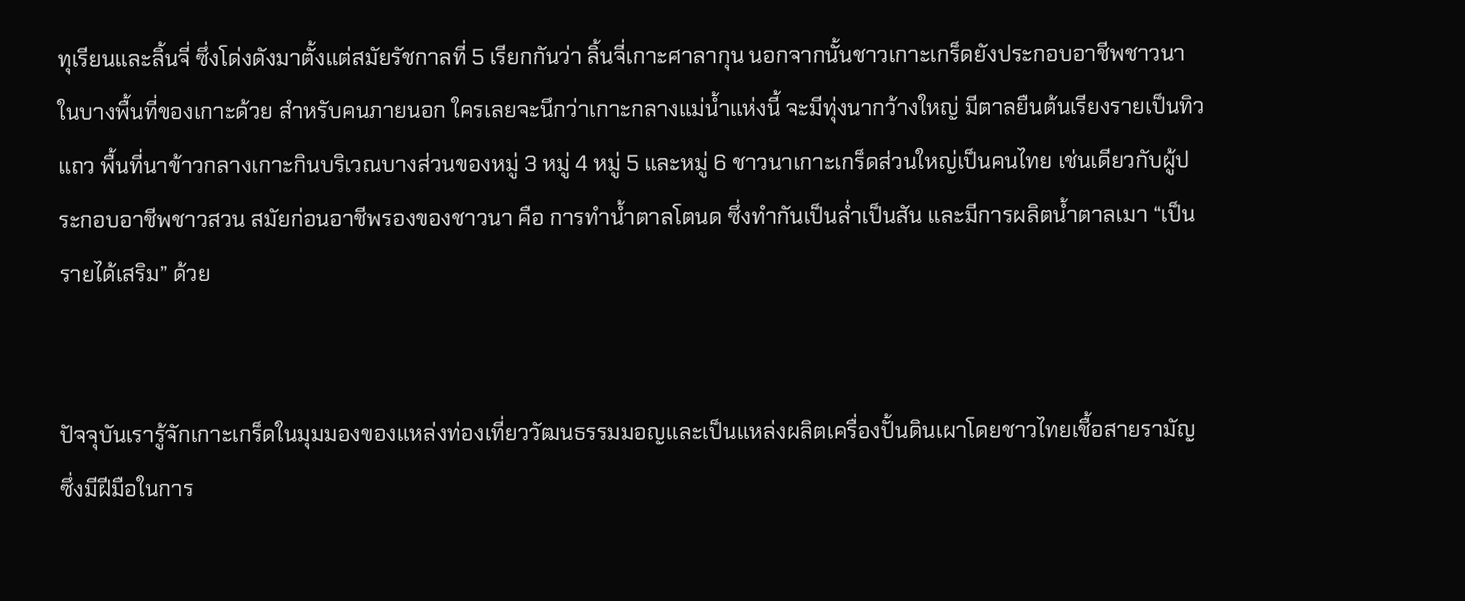ทุเรียนและลิ้นจี่ ซึ่งโด่งดังมาตั้งแต่สมัยรัชกาลที่ 5 เรียกกันว่า ลิ้นจี่เกาะศาลากุน นอกจากนั้นชาวเกาะเกร็ดยังประกอบอาชีพชาวนาในบางพื้นที่ของเกาะด้วย สำหรับคนภายนอก ใครเลยจะนึกว่าเกาะกลางแม่น้ำแห่งนี้ จะมีทุ่งนากว้างใหญ่ มีตาลยืนต้นเรียงรายเป็นทิวแถว พื้นที่นาข้าวกลางเกาะกินบริเวณบางส่วนของหมู่ 3 หมู่ 4 หมู่ 5 และหมู่ 6 ชาวนาเกาะเกร็ดส่วนใหญ่เป็นคนไทย เช่นเดียวกับผู้ประกอบอาชีพชาวสวน สมัยก่อนอาชีพรองของชาวนา คือ การทำน้ำตาลโตนด ซึ่งทำกันเป็นล่ำเป็นสัน และมีการผลิตน้ำตาลเมา “เป็นรายได้เสริม” ด้วย


ปัจจุบันเรารู้จักเกาะเกร็ดในมุมมองของแหล่งท่องเที่ยววัฒนธรรมมอญและเป็นแหล่งผลิตเครื่องปั้นดินเผาโดยชาวไทยเชื้อสายรามัญ ซึ่งมีฝีมือในการ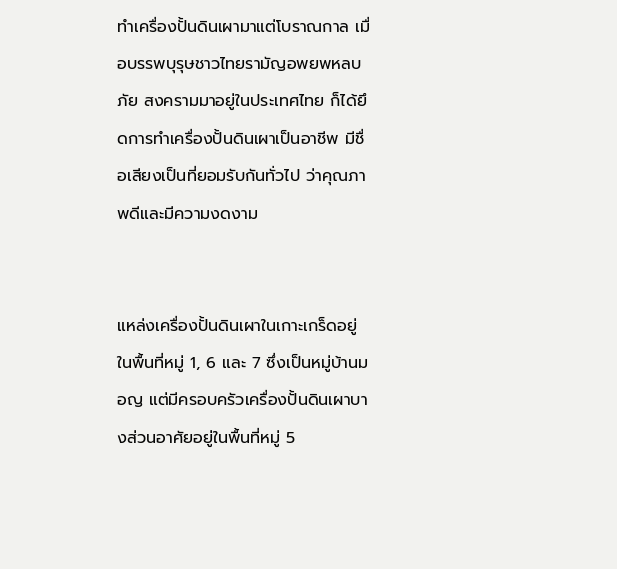ทำเครื่องปั้นดินเผามาแต่โบราณกาล เมื่อบรรพบุรุษชาวไทยรามัญอพยพหลบภัย สงครามมาอยู่ในประเทศไทย ก็ได้ยึดการทำเครื่องปั้นดินเผาเป็นอาชีพ มีชื่อเสียงเป็นที่ยอมรับกันทั่วไป ว่าคุณภาพดีและมีความงดงาม


แหล่งเครื่องปั้นดินเผาในเกาะเกร็ดอยู่ในพื้นที่หมู่ 1, 6 และ 7 ซึ่งเป็นหมู่บ้านมอญ แต่มีครอบครัวเครื่องปั้นดินเผาบางส่วนอาศัยอยู่ในพื้นที่หมู่ 5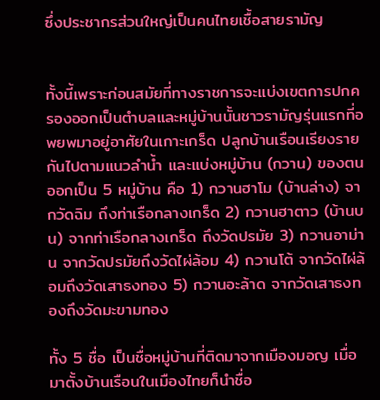ซึ่งประชากรส่วนใหญ่เป็นคนไทยเชื้อสายรามัญ


ทั้งนี้เพราะก่อนสมัยที่ทางราชการจะแบ่งเขตการปกครองออกเป็นตำบลและหมู่บ้านนั้นชาวรามัญรุ่นแรกที่อพยพมาอยู่อาศัยในเกาะเกร็ด ปลูกบ้านเรือนเรียงรายกันไปตามแนวลำน้ำ และแบ่งหมู่บ้าน (กวาน) ของตนออกเป็น 5 หมู่บ้าน คือ 1) กวานฮาโม (บ้านล่าง) จากวัดฉิม ถึงท่าเรือกลางเกร็ด 2) กวานฮาตาว (บ้านบน) จากท่าเรือกลางเกร็ด ถึงวัดปรมัย 3) กวานอาม่าน จากวัดปรมัยถึงวัดไผ่ล้อม 4) กวานโต้ จากวัดไผ่ล้อมถึงวัดเสาธงทอง 5) กวานอะล้าด จากวัดเสาธงทองถึงวัดมะขามทอง

ทั้ง 5 ชื่อ เป็นชื่อหมู่บ้านที่ติดมาจากเมืองมอญ เมื่อมาตั้งบ้านเรือนในเมืองไทยก็นำชื่อ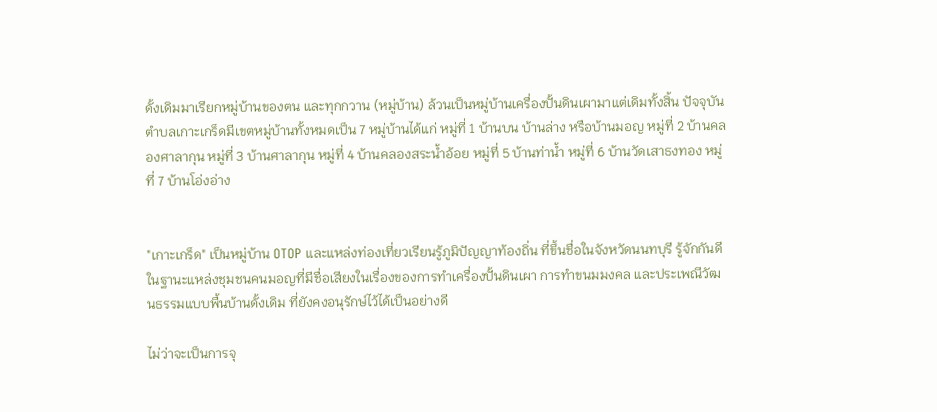ดั้งเดิมมาเรียกหมู่บ้านของตน และทุกกวาน (หมู่บ้าน) ล้วนเป็นหมู่บ้านเครื่องปั้นดินเผามาแต่เดิมทั้งสิ้น ปัจจุบันตำบลเกาะเกร็ดมีเขตหมู่บ้านทั้งหมดเป็น 7 หมู่บ้านได้แก่ หมู่ที่ 1 บ้านบน บ้านล่าง หรือบ้านมอญ หมู่ที่ 2 บ้านคลองศาลากุน หมู่ที่ 3 บ้านศาลากุน หมู่ที่ 4 บ้านคลองสระน้ำอ้อย หมู่ที่ 5 บ้านท่าน้ำ หมู่ที่ 6 บ้านวัดเสาธงทอง หมู่ที่ 7 บ้านโอ่งอ่าง


"เกาะเกร็ด" เป็นหมู่บ้าน OTOP และแหล่งท่องเที่ยวเรียนรู้ภูมิปัญญาท้องถิ่น ที่ขึ้นชื่อในจังหวัดนนทบุรี รู้จักกันดีในฐานะแหล่งชุมชนคนมอญที่มีชื่อเสียงในเรื่องของการทำเครื่องปั้นดินเผา การทำขนมมงคล และประเพณีวัฒนธรรมแบบพื้นบ้านดั้งเดิม ที่ยังคงอนุรักษ์ไว้ได้เป็นอย่างดี

ไม่ว่าจะเป็นการจุ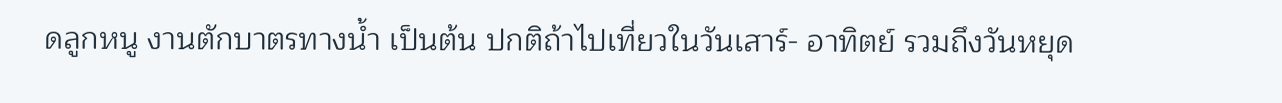ดลูกหนู งานตักบาตรทางน้ำ เป็นต้น ปกติถ้าไปเที่ยวในวันเสาร์- อาทิตย์ รวมถึงวันหยุด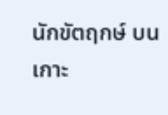นักขัตฤกษ์ บนเกาะ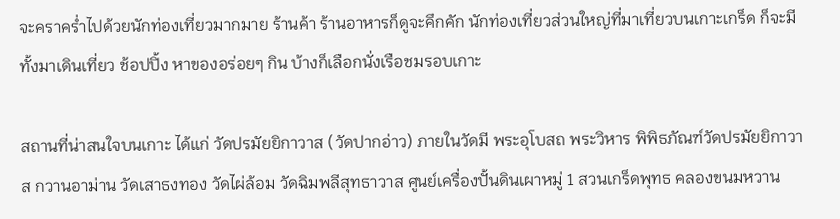จะคราคร่ำไปด้วยนักท่องเที่ยวมากมาย ร้านค้า ร้านอาหารก็ดูจะคึกคัก นักท่องเที่ยวส่วนใหญ่ที่มาเที่ยวบนเกาะเกร็ด ก็จะมีทั้งมาเดินเที่ยว ช้อปปิ้ง หาของอร่อยๆ กิน บ้างก็เลือกนั่งเรือชมรอบเกาะ

สถานที่น่าสนใจบนเกาะ ได้แก่ วัดปรมัยยิกาวาส (วัดปากอ่าว) ภายในวัดมี พระอุโบสถ พระวิหาร พิพิธภัณฑ์วัดปรมัยยิกาวาส กวานอาม่าน วัดเสาธงทอง วัดไผ่ล้อม วัดฉิมพลีสุทธาวาส ศูนย์เครื่องปั้นดินเผาหมู่ 1 สวนเกร็ดพุทธ คลองขนมหวาน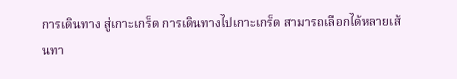การเดินทาง สู่เกาะเกร็ด การเดินทางไปเกาะเกร็ด สามารถเลือกได้หลายเส้นทา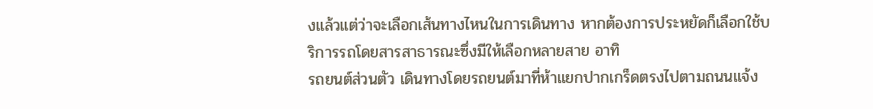งแล้วแต่ว่าจะเลือกเส้นทางไหนในการเดินทาง หากต้องการประหยัดก็เลือกใช้บริการรถโดยสารสาธารณะซึ่งมีให้เลือกหลายสาย อาทิ
รถยนต์ส่วนตัว เดินทางโดยรถยนต์มาที่ห้าแยกปากเกร็ดตรงไปตามถนนแจ้ง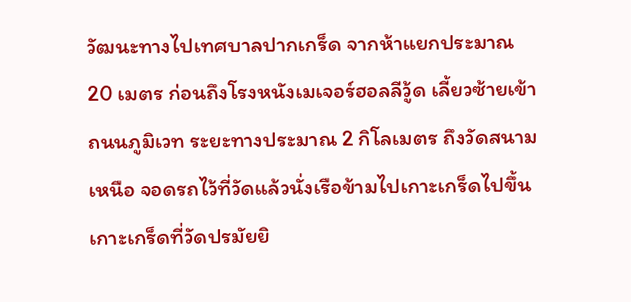วัฒนะทางไปเทศบาลปากเกร็ด จากห้าแยกประมาณ 20 เมตร ก่อนถึงโรงหนังเมเจอร์ฮอลลีวู้ด เลี้ยวซ้ายเข้าถนนภูมิเวท ระยะทางประมาณ 2 กิโลเมตร ถึงวัดสนามเหนือ จอดรถไว้ที่วัดแล้วนั่งเรือข้ามไปเกาะเกร็ดไปขึ้นเกาะเกร็ดที่วัดปรมัยยิ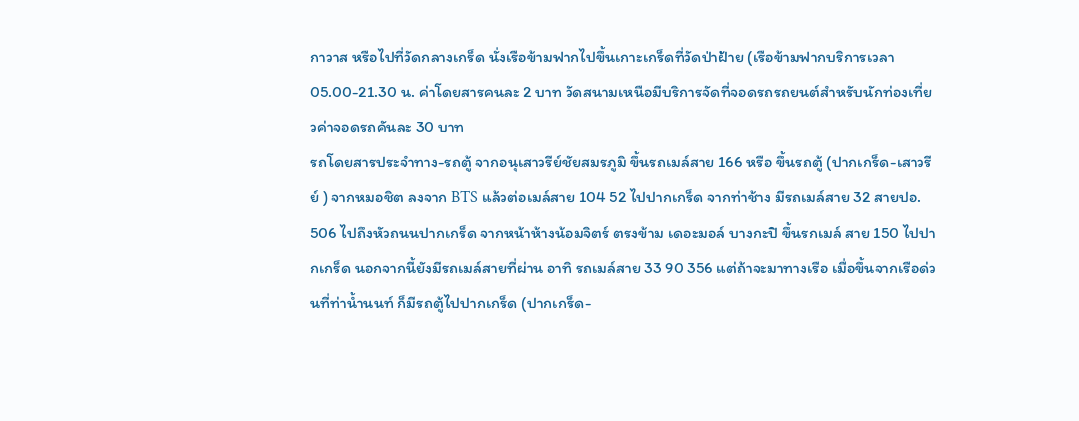กาวาส หรือไปที่วัดกลางเกร็ด นั่งเรือข้ามฟากไปขึ้นเกาะเกร็ดที่วัดป่าฝ้าย (เรือข้ามฟากบริการเวลา 05.00-21.30 น. ค่าโดยสารคนละ 2 บาท วัดสนามเหนือมีบริการจัดที่จอดรถรถยนต์สำหรับนักท่องเที่ยวค่าจอดรถคันละ 30 บาท
รถโดยสารประจำทาง-รถตู้ จากอนุเสาวรีย์ชัยสมรภูมิ ขึ้นรถเมล์สาย 166 หรือ ขึ้นรถตู้ (ปากเกร็ด-เสาวรีย์ ) จากหมอชิต ลงจาก BTS แล้วต่อเมล์สาย 104 52 ไปปากเกร็ด จากท่าช้าง มีรถเมล์สาย 32 สายปอ. 506 ไปถึงหัวถนนปากเกร็ด จากหน้าห้างน้อมจิตร์ ตรงข้าม เดอะมอล์ บางกะปิ ขึ้นรกเมล์ สาย 150 ไปปากเกร็ด นอกจากนี้ยังมีรถเมล์สายที่ผ่าน อาทิ รถเมล์สาย 33 90 356 แต่ถ้าจะมาทางเรือ เมื่อขึ้นจากเรือด่วนที่ท่าน้ำนนท์ ก็มีรถตู้ไปปากเกร็ด (ปากเกร็ด-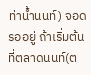ท่าน้ำนนท์) จอดรออยู่ ถ้าเริ่มต้นที่ตลาดนนท์(ต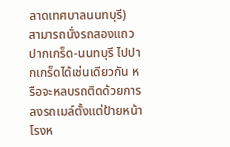ลาดเทศบาลนนทบุรี) สามารถนั่งรถสองแถว ปากเกร็ด-นนทบุรี ไปปากเกร็ดได้เช่นเดียวกัน หรือจะหลบรถติดด้วยการลงรถเมล์ตั้งแต่ป้ายหน้าโรงห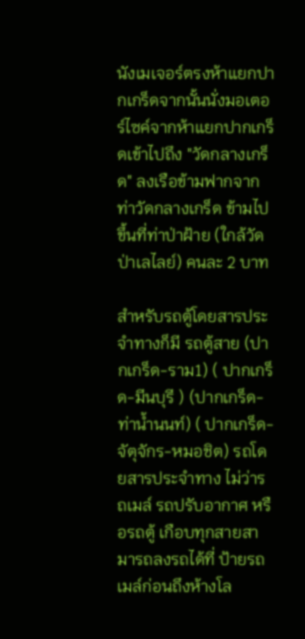นังเมเจอร์ตรงห้าแยกปากเกร็ดจากนั้นนั่งมอเตอร์ไซค์จากห้าแยกปากเกร็ดเข้าไปถึง "วัดกลางเกร็ด" ลงเรือข้ามฟากจากท่าวัดกลางเกร็ด ข้ามไปขึ้นที่ท่าป่าฝ้าย (ใกล้วัดป่าเลไลย์) คนละ 2 บาท

สำหรับรถตู้โดยสารประจำทางก็มี รถตู้สาย (ปากเกร็ด-ราม1) ( ปากเกร็ด-มีนบุรี ) (ปากเกร็ด-ท่าน้ำนนท์) ( ปากเกร็ด-จัตุจักร-หมอชิต) รถโดยสารประจำทาง ไม่ว่ารถเมล์ รถปรับอากาศ หรือรถตู้ เกือบทุกสายสามารถลงรถได้ที่ ป้ายรถเมล์ก่อนถึงห้างโล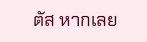ตัส หากเลย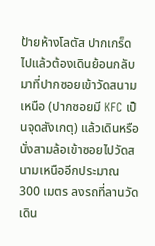ป้ายห้างโลตัส ปากเกร็ดไปแล้วต้องเดินย้อนกลับมาที่ปากซอยเข้าวัดสนามเหนือ (ปากซอยมี KFC เป็นจุดสังเกตุ) แล้วเดินหรือนั่งสามล้อเข้าซอยไปวัดสนามเหนืออีกประมาณ 300 เมตร ลงรถที่ลานวัดเดิน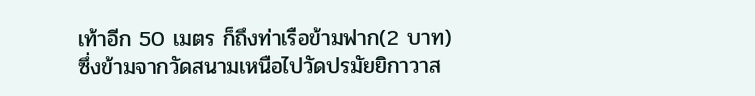เท้าอีก 50 เมตร ก็ถึงท่าเรือข้ามฟาก(2 บาท) ซึ่งข้ามจากวัดสนามเหนือไปวัดปรมัยยิกาวาส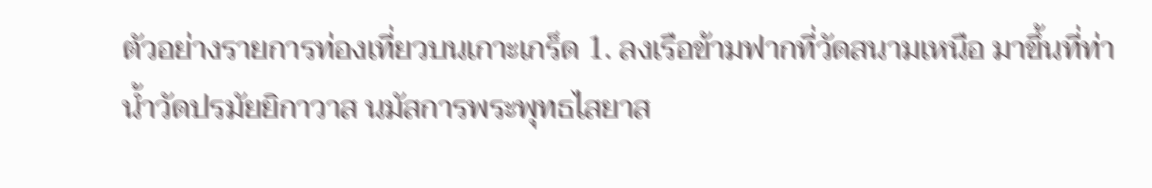ตัวอย่างรายการท่องเที่ยวบนเกาะเกร็ด 1. ลงเรือข้ามฟากที่วัดสนามเหนือ มาขึ้นที่ท่าน้ำวัดปรมัยยิกาวาส นมัสการพระพุทธไสยาส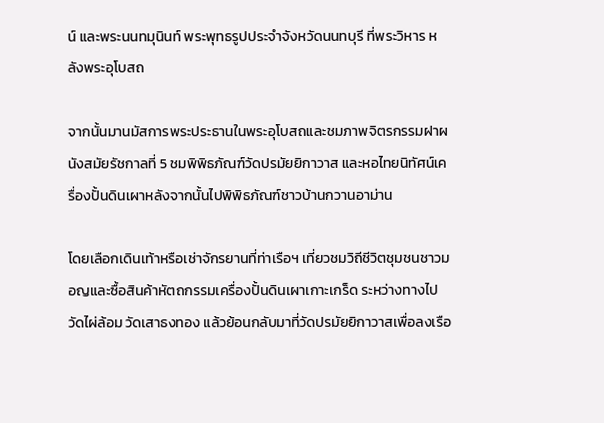น์ และพระนนทมุนินท์ พระพุทธรูปประจำจังหวัดนนทบุรี ที่พระวิหาร หลังพระอุโบสถ

จากนั้นมานมัสการพระประธานในพระอุโบสถและชมภาพจิตรกรรมฝาผนังสมัยรัชกาลที่ 5 ชมพิพิธภัณฑ์วัดปรมัยยิกาวาส และหอไทยนิทัศน์เครื่องปั้นดินเผาหลังจากนั้นไปพิพิธภัณฑ์ชาวบ้านกวานอาม่าน

โดยเลือกเดินเท้าหรือเช่าจักรยานที่ท่าเรือฯ เที่ยวชมวิถีชีวิตชุมชนชาวมอญและซื้อสินค้าหัตถกรรมเครื่องปั้นดินเผาเกาะเกร็ด ระหว่างทางไปวัดไผ่ล้อม วัดเสาธงทอง แล้วย้อนกลับมาที่วัดปรมัยยิกาวาสเพื่อลงเรือ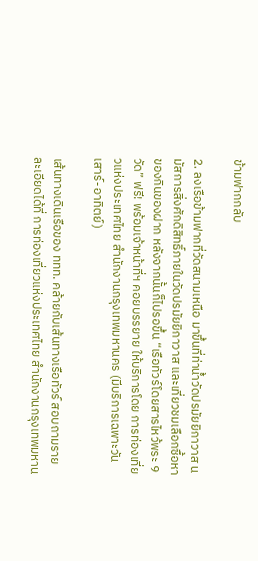ข้ามฟากกลับ

2. ลงเรือข้ามฟากที่วัดสนามเหนือ มาขึ้นที่ท่าน้ำวัดปรมัยยิกาวาส นมัสการสิ่งศักดิสิทธิ์ภายในวัดปรมัยยิกาวาส และเที่ยวชมเลือกซื้อหาของกินของฝาก หลังจากนั้นก็ไปรอขึ้น “เรือทัวร์โดยสารไหว้พระ 9 วัด” ฟรี! พร้อมเจ้าหน้าที่ฯ คอยบรรยาย ให้บริการโดย การท่องเที่ยวแห่งประเทศไทย สำนักงานกรุงเทพมหานคร (มีบริการเฉพาะวันเสาร์-อาทิตย์)

เส้นทางเดินเรือของ ททท. คล้ายกับเส้นทางเรือทัวร์ สอบถามรายละเอียดได้ที่ การท่องเที่ยวแห่งประเทศไทย สำนักงานกรุงเทพมหาน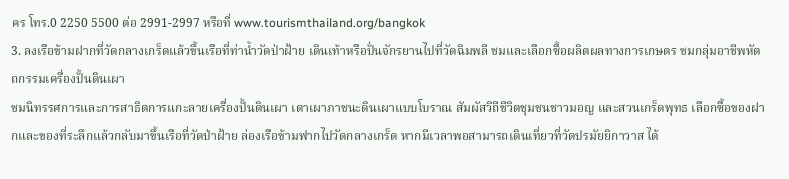คร โทร.0 2250 5500 ต่อ 2991-2997 หรือที่ www.tourismthailand.org/bangkok
3. ลงเรือข้ามฝากที่วัดกลางเกร็ดแล้วขึ้นเรือที่ท่าน้ำวัดป่าฝ้าย เดินเท้าหรือปั่นจักรยานไปที่วัดฉิมพลี ชมและเลือกซื้อผลิตผลทางการเกษตร ชมกลุ่มอาชีพหัตถกรรมเครื่องปั้นดินเผา
ชมนิทรรศการและการสาธิตการแกะลายเครื่องปั้นดินเผา เตาเผาภาชนะดินเผาแบบโบราณ สัมผัสวิถีชีวิตชุมชนชาวมอญ และสวนเกร็ดพุทธ เลือกซื้อของฝากและของที่ระลึกแล้วกลับมาขึ้นเรือที่วัดป่าฝ้าย ล่องเรือข้ามฟากไปวัดกลางเกร็ด หากมีเวลาพอสามารถเดินเที่ยวที่วัดปรมัยยิกาวาส ได้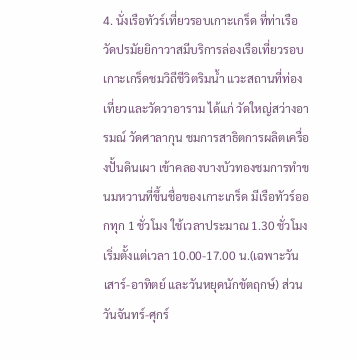4. นั่งเรือทัวร์เที่ยวรอบเกาะเกร็ด ที่ท่าเรือวัดปรมัยยิกาวาสมีบริการล่องเรือเที่ยวรอบเกาะเกร็ดชมวิถีชีวิตริมน้ำ แวะสถานที่ท่องเที่ยวและวัดวาอาราม ได้แก่ วัดใหญ่สว่างอารมณ์ วัดศาลากุน ชมการสาธิตการผลิตเครื่องปั้นดินเผา เข้าคลองบางบัวทองชมการทำขนมหวานที่ขึ้นชื่อของเกาะเกร็ด มีเรือทัวร์ออกทุก 1 ชั่วโมง ใช้เวลาประมาณ 1.30 ชั่วโมง เริ่มตั้งแต่เวลา 10.00-17.00 น.(เฉพาะวันเสาร์-อาทิตย์ และวันหยุดนักขัตฤกษ์) ส่วนวันจันทร์-ศุกร์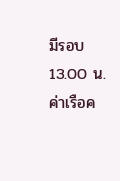มีรอบ 13.00 น. ค่าเรือค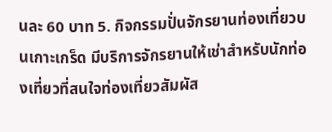นละ 60 บาท 5. กิจกรรมปั่นจักรยานท่องเที่ยวบนเกาะเกร็ด มีบริการจักรยานให้เช่าสำหรับนักท่องเที่ยวที่สนใจท่องเที่ยวสัมผัส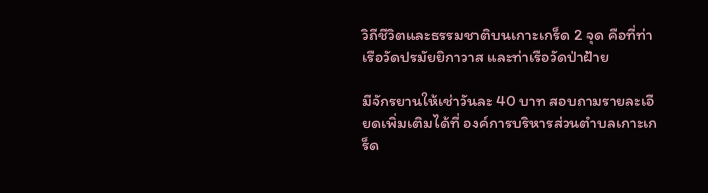วิถีชีวิตและธรรมชาติบนเกาะเกร็ด 2 จุด คือที่ท่าเรือวัดปรมัยยิกาวาส และท่าเรือวัดป่าฝ้าย

มีจักรยานให้เช่าวันละ 40 บาท สอบถามรายละเอียดเพิ่มเติมได้ที่ องค์การบริหารส่วนตำบลเกาะเกร็ด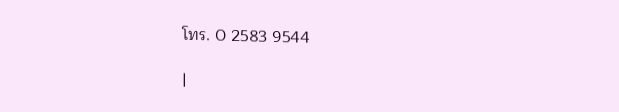โทร. 0 2583 9544

|